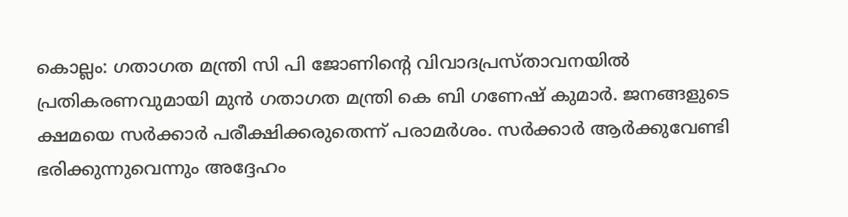കൊല്ലം: ഗതാഗത മന്ത്രി സി പി ജോണിന്റെ വിവാദപ്രസ്താവനയിൽ പ്രതികരണവുമായി മുൻ ഗതാഗത മന്ത്രി കെ ബി ഗണേഷ് കുമാർ. ജനങ്ങളുടെ ക്ഷമയെ സർക്കാർ പരീക്ഷിക്കരുതെന്ന് പരാമർശം. സർക്കാർ ആർക്കുവേണ്ടി ഭരിക്കുന്നുവെന്നും അദ്ദേഹം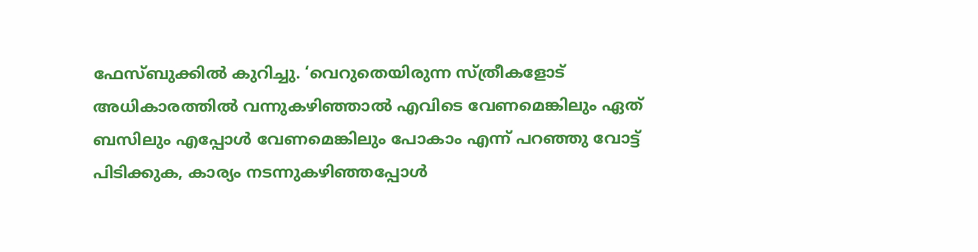ഫേസ്ബുക്കിൽ കുറിച്ചു. ‘വെറുതെയിരുന്ന സ്ത്രീകളോട് അധികാരത്തിൽ വന്നുകഴിഞ്ഞാൽ എവിടെ വേണമെങ്കിലും ഏത് ബസിലും എപ്പോൾ വേണമെങ്കിലും പോകാം എന്ന് പറഞ്ഞു വോട്ട് പിടിക്കുക, കാര്യം നടന്നുകഴിഞ്ഞപ്പോൾ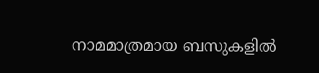നാമമാത്രമായ ബസുകളിൽ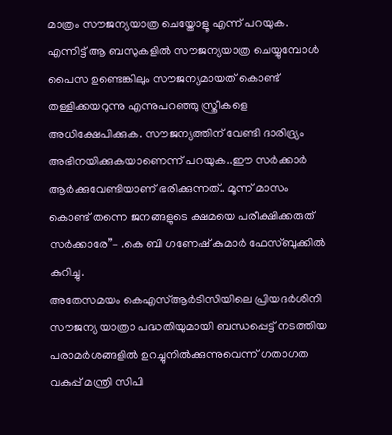മാത്രം സൗജന്യയാത്ര ചെയ്തോളൂ എന്ന് പറയുക. എന്നിട്ട് ആ ബസുകളിൽ സൗജന്യയാത്ര ചെയ്യുമ്പോൾ പൈസ ഉണ്ടെങ്കിലും സൗജന്യമായത് കൊണ്ട് തള്ളിക്കയറുന്നു എന്നുപറഞ്ഞു സ്ത്രീകളെ അധിക്ഷേപിക്കുക. സൗജന്യത്തിന് വേണ്ടി ദാരിദ്ര്യം അഭിനയിക്കുകയാണെന്ന് പറയുക..ഈ സർക്കാർ ആർക്കുവേണ്ടിയാണ് ഭരിക്കുന്നത്.. മൂന്ന് മാസം കൊണ്ട് തന്നെ ജനങ്ങളുടെ ക്ഷമയെ പരീക്ഷിക്കരുത് സർക്കാരേ”– .കെ ബി ഗണേഷ് കുമാർ ഫേസ്ബുക്കിൽ കുറിച്ചു.
അതേസമയം കെഎസ്ആർടിസിയിലെ പ്രിയദർശിനി സൗജന്യ യാത്രാ പദ്ധതിയുമായി ബന്ധപ്പെട്ട് നടത്തിയ പരാമർശങ്ങളിൽ ഉറച്ചുനിൽക്കുന്നുവെന്ന് ഗതാഗത വകുപ്പ് മന്ത്രി സിപി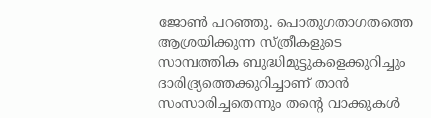ജോൺ പറഞ്ഞു. പൊതുഗതാഗതത്തെ ആശ്രയിക്കുന്ന സ്ത്രീകളുടെ സാമ്പത്തിക ബുദ്ധിമുട്ടുകളെക്കുറിച്ചും ദാരിദ്ര്യത്തെക്കുറിച്ചാണ് താൻ സംസാരിച്ചതെന്നും തന്റെ വാക്കുകൾ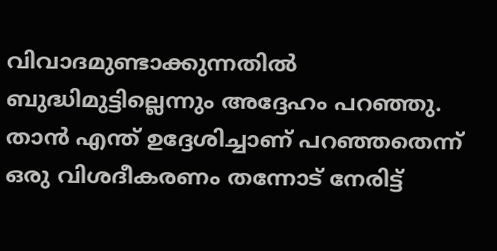വിവാദമുണ്ടാക്കുന്നതിൽ ബുദ്ധിമുട്ടില്ലെന്നും അദ്ദേഹം പറഞ്ഞു. താൻ എന്ത് ഉദ്ദേശിച്ചാണ് പറഞ്ഞതെന്ന് ഒരു വിശദീകരണം തന്നോട് നേരിട്ട്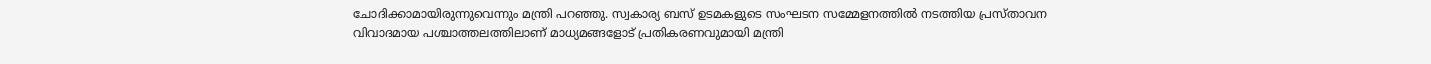ചോദിക്കാമായിരുന്നുവെന്നും മന്ത്രി പറഞ്ഞു. സ്വകാര്യ ബസ് ഉടമകളുടെ സംഘടന സമ്മേളനത്തിൽ നടത്തിയ പ്രസ്താവന വിവാദമായ പശ്ചാത്തലത്തിലാണ് മാധ്യമങ്ങളോട് പ്രതികരണവുമായി മന്ത്രി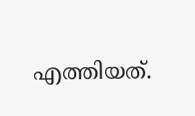എത്തിയത്.